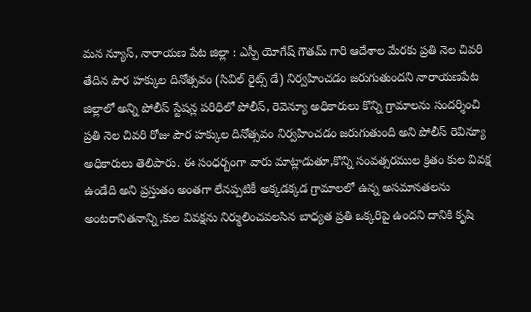మన న్యూస్, నారాయణ పేట జిల్లా : ఎస్పీ యోగేష్ గౌతమ్ గారి ఆదేశాల మేరకు ప్రతి నెల చివరి తేదిన పౌర హక్కుల దినోత్సవం (సివిల్ రైట్స్ డే) నిర్వహించడం జరుగుతుందని నారాయణపేట జిల్లాలో అన్ని పోలీస్ స్టేషన్ల పరిధిలో పోలీస్, రెవెన్యూ అధికారులు కొన్ని గ్రామాలను సందర్శించి ప్రతి నెల చివరి రోజు పౌర హక్కుల దినోత్సవం నిర్వహించడం జరుగుతుంది అని పోలీస్ రెవిన్యూ అధికారులు తెలిపారు. ఈ సంధర్బంగా వారు మాట్లాడుతూ,కొన్ని సంవత్సరముల క్రితం కుల వివక్ష ఉండేది అని ప్రస్తుతం అంతగా లేనప్పటికీ అక్కడక్కడ గ్రామాలలో ఉన్న అసమానతలను అంటరానితనాన్ని,కుల వివక్షను నిర్ములించవలసిన బాధ్యత ప్రతి ఒక్కరిపై ఉందని దానికి కృషి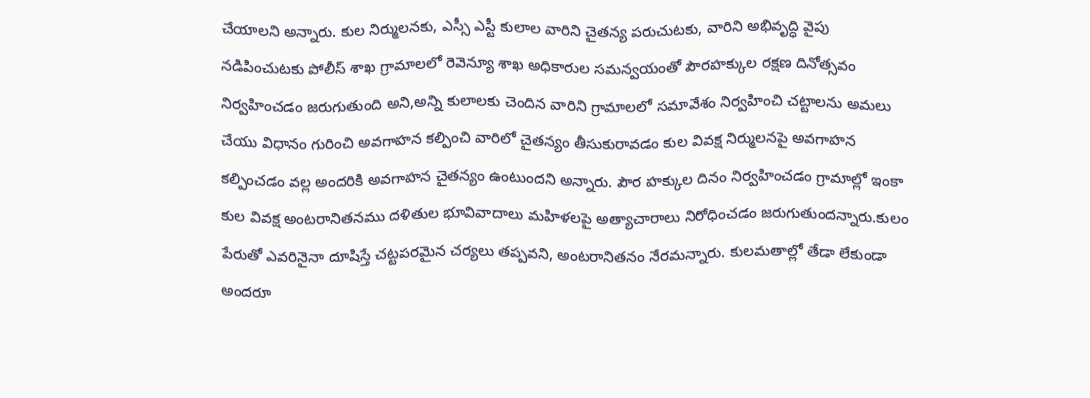చేయాలని అన్నారు. కుల నిర్ములనకు, ఎస్సీ ఎస్టీ కులాల వారిని చైతన్య పరుచుటకు, వారిని అభివృద్ధి వైపు నడిపించుటకు పోలీస్ శాఖ గ్రామాలలో రెవెన్యూ శాఖ అధికారుల సమన్వయంతో పౌరహక్కుల రక్షణ దినోత్సవం నిర్వహించడం జరుగుతుంది అని,అన్ని కులాలకు చెందిన వారిని గ్రామాలలో సమావేశం నిర్వహించి చట్టాలను అమలు చేయు విధానం గురించి అవగాహన కల్పించి వారిలో చైతన్యం తీసుకురావడం కుల వివక్ష నిర్ములనపై అవగాహన కల్పించడం వల్ల అందరికి అవగాహన చైతన్యం ఉంటుందని అన్నారు. పౌర హక్కుల దినం నిర్వహించడం గ్రామాల్లో ఇంకా కుల వివక్ష అంటరానితనము దళితుల భూవివాదాలు మహిళలపై అత్యాచారాలు నిరోధించడం జరుగుతుందన్నారు.కులం పేరుతో ఎవరినైనా దూషిస్తే చట్టపరమైన చర్యలు తప్పవని, అంటరానితనం నేరమన్నారు. కులమతాల్లో తేడా లేకుండా అందరూ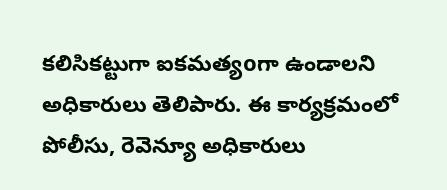కలిసికట్టుగా ఐకమత్యoగా ఉండాలని అధికారులు తెలిపారు. ఈ కార్యక్రమంలో పోలీసు, రెవెన్యూ అధికారులు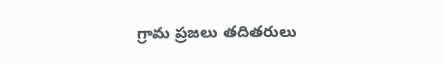గ్రామ ప్రజలు తదితరులు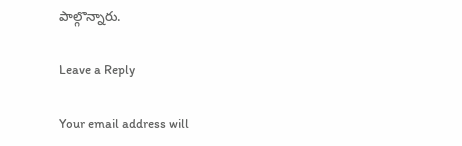పాల్గొన్నారు.

Leave a Reply

Your email address will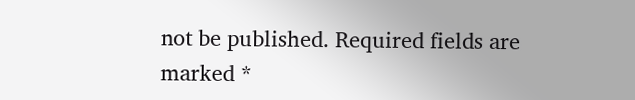not be published. Required fields are marked *